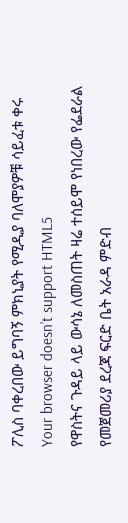ፖሊስ ባቀረበው ይግባኝ ምክኒያት የሚዲያ ባለሞያዎቹ ሳይፈቱ ቀሩ
Your browser doesn’t support HTML5
የዋስትና ጉዳይ ላይ ውሳኔ ለመስጠት ዛሬ ተሰይሞ የነበረው የፌደራል የመጀመሪያ ደረጃ ፍርድ ቤት አራዳ ምድብ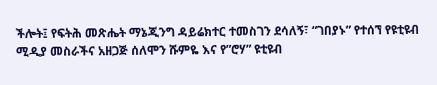ችሎት፤ የፍትሕ መጽሔት ማኔጂንግ ዳይሬክተር ተመስገን ደሳለኝ፣ “ገበያኑ” የተሰኘ የዩቲዩብ ሚዲያ መስራችና አዘጋጅ ሰለሞን ሹምዬ እና የ”ሮሃ” ዩቲዩብ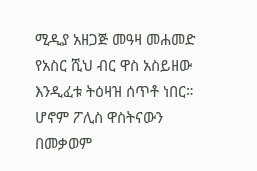ሚዲያ አዘጋጅ መዓዛ መሐመድ የአስር ሺህ ብር ዋስ አስይዘው እንዲፈቱ ትዕዛዝ ሰጥቶ ነበር።
ሆኖም ፖሊስ ዋስትናውን በመቃወም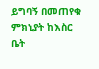ይግባኝ በመጠየቁ ምክኒያት ከእስር ቤት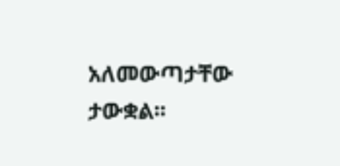አለመውጣታቸው ታውቋል፡፡